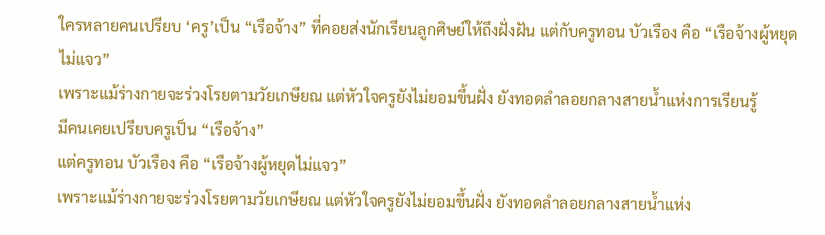ใครหลายคนเปรียบ ‘ครู’เป็น “เรือจ้าง” ที่คอยส่งนักเรียนลูกศิษย์ให้ถึงฝั่งฝัน แต่กับครูทอน บัวเรือง คือ “เรือจ้างผู้หยุดไม่แจว”
เพราะแม้ร่างกายจะร่วงโรยตามวัยเกษียณ แต่หัวใจครูยังไม่ยอมขึ้นฝั่ง ยังทอดลำลอยกลางสายน้ำแห่งการเรียนรู้
มีคนเคยเปรียบครูเป็น “เรือจ้าง”
แต่ครูทอน บัวเรือง คือ “เรือจ้างผู้หยุดไม่แจว”
เพราะแม้ร่างกายจะร่วงโรยตามวัยเกษียณ แต่หัวใจครูยังไม่ยอมขึ้นฝั่ง ยังทอดลำลอยกลางสายน้ำแห่ง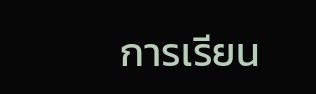การเรียน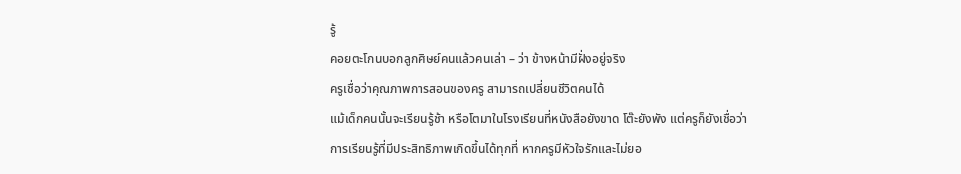รู้
คอยตะโกนบอกลูกศิษย์คนแล้วคนเล่า – ว่า ข้างหน้ามีฝั่งอยู่จริง
ครูเชื่อว่าคุณภาพการสอนของครู สามารถเปลี่ยนชีวิตคนได้
แม้เด็กคนนั้นจะเรียนรู้ช้า หรือโตมาในโรงเรียนที่หนังสือยังขาด โต๊ะยังพัง แต่ครูก็ยังเชื่อว่า
การเรียนรู้ที่มีประสิทธิภาพเกิดขึ้นได้ทุกที่ หากครูมีหัวใจรักและไม่ยอ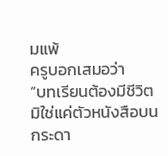มแพ้
ครูบอกเสมอว่า
“บทเรียนต้องมีชีวิต มิใช่แค่ตัวหนังสือบนกระดา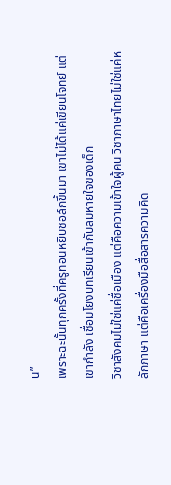น”
เพราะฉะนั้นทุกครั้งที่ครูทอนหยิบชอล์กขึ้นมา เขาไม่ได้แค่เขียนโจทย์ แต่เขากำลัง เชื่อมโยงบทเรียนเข้ากับลมหายใจของเด็ก
วิชาสังคมไม่ใช่แค่ชื่อเมือง แต่คือความเข้าใจผู้คน วิชาภาษาไทยไม่ใช่แค่หลักภาษา แต่คือเครื่องมือสื่อสารความคิด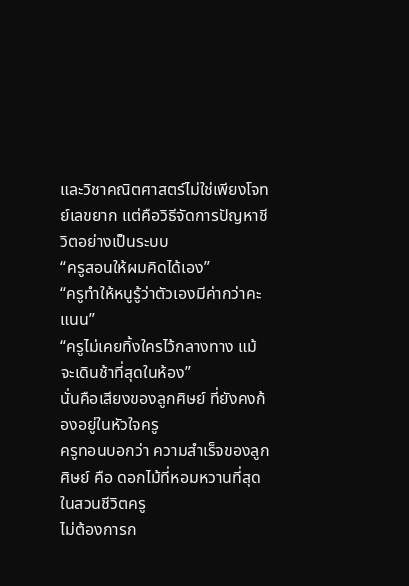และวิชาคณิตศาสตร์ไม่ใช่เพียงโจทย์เลขยาก แต่คือวิธีจัดการปัญหาชีวิตอย่างเป็นระบบ
“ครูสอนให้ผมคิดได้เอง”
“ครูทำให้หนูรู้ว่าตัวเองมีค่ากว่าคะแนน”
“ครูไม่เคยทิ้งใครไว้กลางทาง แม้จะเดินช้าที่สุดในห้อง”
นั่นคือเสียงของลูกศิษย์ ที่ยังคงก้องอยู่ในหัวใจครู
ครูทอนบอกว่า ความสำเร็จของลูกศิษย์ คือ ดอกไม้ที่หอมหวานที่สุดในสวนชีวิตครู
ไม่ต้องการก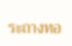ระถางทอ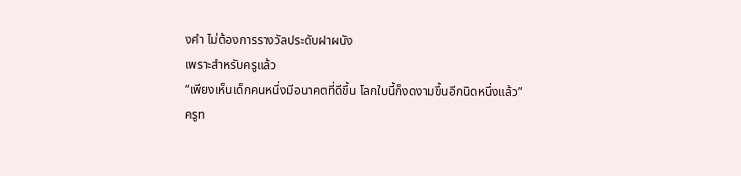งคำ ไม่ต้องการรางวัลประดับฝาผนัง
เพราะสำหรับครูแล้ว
“เพียงเห็นเด็กคนหนึ่งมีอนาคตที่ดีขึ้น โลกใบนี้ก็งดงามขึ้นอีกนิดหนึ่งแล้ว”
ครูท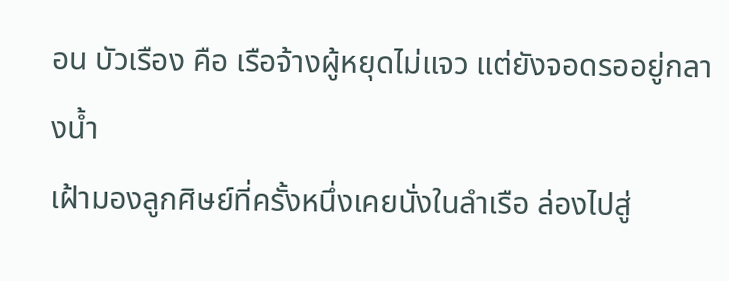อน บัวเรือง คือ เรือจ้างผู้หยุดไม่แจว แต่ยังจอดรออยู่กลางน้ำ
เฝ้ามองลูกศิษย์ที่ครั้งหนึ่งเคยนั่งในลำเรือ ล่องไปสู่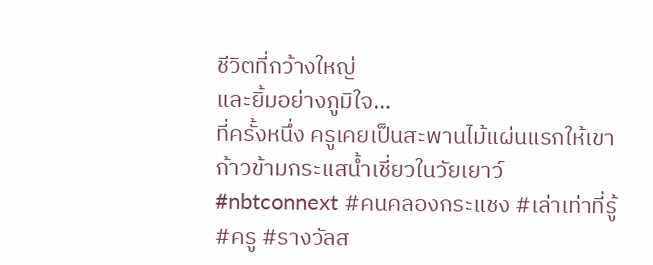ชีวิตที่กว้างใหญ่
และยิ้มอย่างภูมิใจ…
ที่ครั้งหนึ่ง ครูเคยเป็นสะพานไม้แผ่นแรกให้เขาก้าวข้ามกระแสน้ำเชี่ยวในวัยเยาว์
#nbtconnext #คนคลองกระแชง #เล่าเท่าที่รู้ #ครู #รางวัลส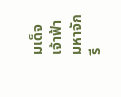มเด็จเจ้าฟ้ามหาจักรี